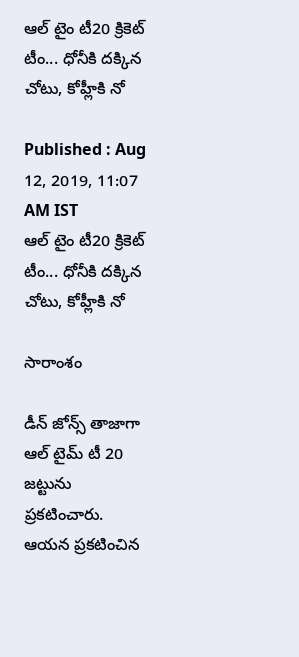ఆల్ టైం టీ20 క్రికెట్ టీం... ధోనీకి దక్కిన చోటు, కోహ్లీకి నో

Published : Aug 12, 2019, 11:07 AM IST
ఆల్ టైం టీ20 క్రికెట్ టీం... ధోనీకి దక్కిన చోటు, కోహ్లీకి నో

సారాంశం

డీన్ జోన్స్ తాజాగా ఆల్ టైమ్ టీ 20 జట్టును ప్రకటించారు. ఆయన ప్రకటించిన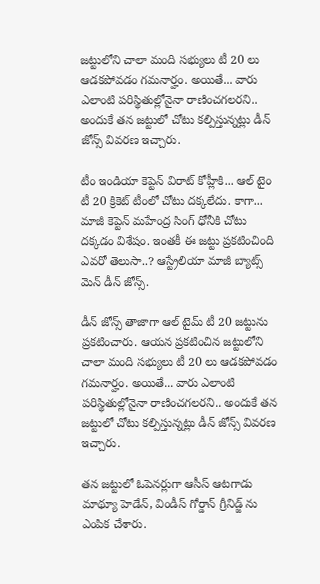జట్టులోని చాలా మంది సభ్యులు టీ 20 లు ఆడకపోవడం గమనార్హం. అయితే... వారు ఎలాంటి పరిస్థితుల్లోనైనా రాణించగలరని.. అందుకే తన జట్టులో చోటు కల్పిస్తున్నట్లు డీన్ జోన్స్ వివరణ ఇచ్చారు.

టీం ఇండియా కెప్టెన్ విరాట్ కోహ్లీకి... ఆల్ టైం టీ 20 క్రికెట్ టీంలో చోటు దక్కలేదు. కాగా... మాజీ కెప్టెన్ మహేంద్ర సింగ్ ధోనీకి చోటు దక్కడం విశేషం. ఇంతకీ ఈ జట్టు ప్రకటించింది ఎవరో తెలుసా..? ఆస్ట్రేలియా మాజీ బ్యాట్స్ మెన్ డీన్ జోన్స్.

డీన్ జోన్స్ తాజాగా ఆల్ టైమ్ టీ 20 జట్టును ప్రకటించారు. ఆయన ప్రకటించిన జట్టులోని చాలా మంది సభ్యులు టీ 20 లు ఆడకపోవడం గమనార్హం. అయితే... వారు ఎలాంటి పరిస్థితుల్లోనైనా రాణించగలరని.. అందుకే తన జట్టులో చోటు కల్పిస్తున్నట్లు డీన్ జోన్స్ వివరణ ఇచ్చారు.

తన జట్టులో ఓపెనర్లుగా ఆసీస్ ఆటగాడు మాథ్యూ హెడేన్, విండీస్ గోర్డాన్ గ్రీనిడ్జ్ ను ఎంపిక చేశారు.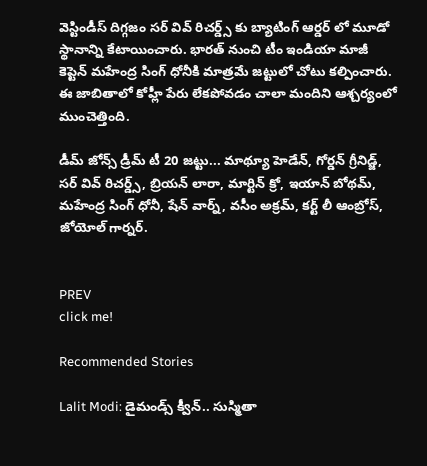వెస్టిండీస్ దిగ్గజం సర్ వివ్ రిచర్డ్స్ కు బ్యాటింగ్ ఆర్డర్ లో మూడో స్థానాన్ని కేటాయించారు. భారత్ నుంచి టీం ఇండియా మాజీ కెప్టెన్ మహేంద్ర సింగ్ ధోనీకి మాత్రమే జట్టులో చోటు కల్పించారు. ఈ జాబితాలో కోహ్లీ పేరు లేకపోవడం చాలా మందిని ఆశ్చర్యంలో ముంచెత్తింది.

డీమ్ జోన్స్ డ్రీమ్ టీ 20 జట్టు... మాథ్యూ హెడేన్, గోర్డన్ గ్రీనిడ్జ్, సర్ వివ్ రిచర్డ్స్, బ్రియన్ లారా, మార్టిన్ క్రో, ఇయాన్ బోథమ్, మహేంద్ర సింగ్ ధోనీ, షేన్ వార్న్, వసీం అక్రమ్, కర్ట్ లీ ఆంబ్రోస్, జోయోల్ గార్నర్.


PREV
click me!

Recommended Stories

Lalit Modi: డైమండ్స్ క్వీన్.. సుస్మితా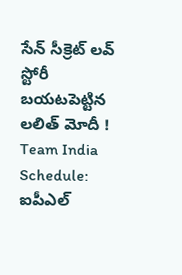సేన్ సీక్రెట్ లవ్ స్టోరీ బయటపెట్టిన లలిత్ మోదీ !
Team India Schedule: ఐపీఎల్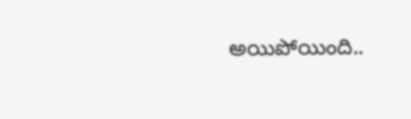అయిపోయింది..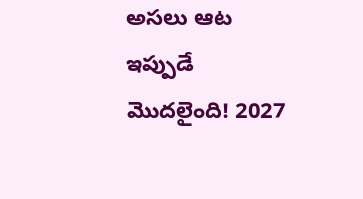అసలు ఆట ఇప్పుడే మొదలైంది! 2027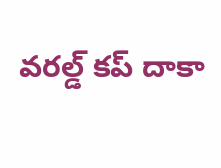వరల్డ్ కప్ దాకా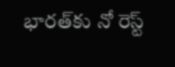భారత్‌కు నో రెస్ట్